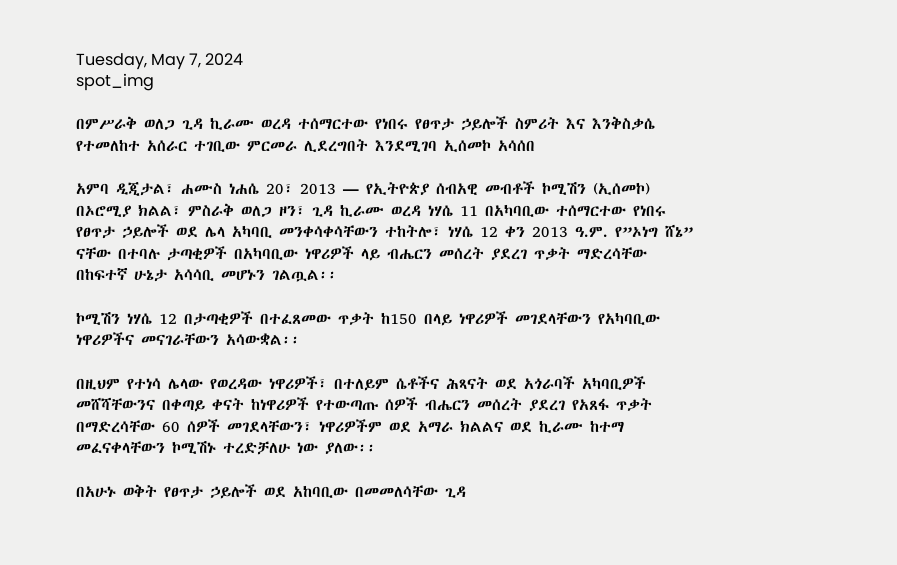Tuesday, May 7, 2024
spot_img

በምሥራቅ ወለጋ ጊዳ ኪራሙ ወረዳ ተሰማርተው የነበሩ የፀጥታ ኃይሎች ስምሪት እና እንቅስቃሴ የተመለከተ አሰራር ተገቢው ምርመራ ሊደረግበት እንደሚገባ ኢሰመኮ አሳሰበ

አምባ ዲጂታል፣ ሐሙስ ነሐሴ 20፣ 2013 ― የኢትዮጵያ ሰብአዊ መብቶች ኮሚሽን (ኢሰመኮ) በኦሮሚያ ክልል፣ ምስራቅ ወለጋ ዞን፣ ጊዳ ኪራሙ ወረዳ ነሃሴ 11 በአካባቢው ተሰማርተው የነበሩ የፀጥታ ኃይሎች ወደ ሌላ አካባቢ መንቀሳቀሳቸውን ተከትሎ፣ ነሃሴ 12 ቀን 2013 ዓ.ም. የ”ኦነግ ሸኔ” ናቸው በተባሉ ታጣቂዎች በአካባቢው ነዋሪዎች ላይ ብሔርን መሰረት ያደረገ ጥቃት ማድረሳቸው በከፍተኛ ሁኔታ አሳሳቢ መሆኑን ገልጧል፡፡

ኮሚሽን ነሃሴ 12 በታጣቂዎች በተፈጸመው ጥቃት ከ150 በላይ ነዋሪዎች መገደላቸውን የአካባቢው ነዋሪዎችና መናገራቸውን አሳውቋል፡፡

በዚህም የተነሳ ሌላው የወረዳው ነዋሪዎች፣ በተለይም ሴቶችና ሕጻናት ወደ አጎራባች አካባቢዎች መሸሻቸውንና በቀጣይ ቀናት ከነዋሪዎች የተውጣጡ ሰዎች ብሔርን መሰረት ያደረገ የአጸፋ ጥቃት በማድረሳቸው 60 ሰዎች መገደላቸውን፣ ነዋሪዎችም ወደ አማራ ክልልና ወደ ኪራሙ ከተማ መፈናቀላቸውን ኮሚሽኑ ተረድቻለሁ ነው ያለው፡፡

በአሁኑ ወቅት የፀጥታ ኃይሎች ወደ አከባቢው በመመለሳቸው ጊዳ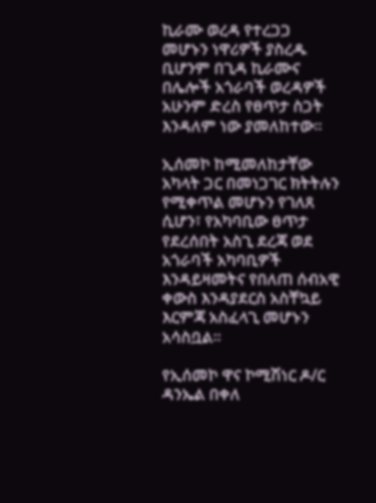ኪራሙ ወረዳ የተረጋጋ መሆኑን ነዋሪዎች ያስረዱ ቢሆንም በጊዳ ኪራሙና በሌሎች አጎራባች ወረዳዎች አሁንም ድረስ የፀጥታ ስጋት እንዳለም ነው ያመለከተው፡፡

ኢሰመኮ ከሚመለከታቸው አካላት ጋር በመነጋገር ክትትሉን የሚቀጥል መሆኑን የገለጸ ሲሆን፣ የአካባቢው ፀጥታ የደረሰበት አስጊ ደረጃ ወደ አጎራባች አካባቢዎች እንዳይዛመትና የበለጠ ሰብአዊ ቀውስ እንዳያደርስ አስቸኳይ እርምጃ አስፈላጊ መሆኑን አሳስቧል፡፡

የኢሰመኮ ዋና ኮሚሽነር ዶ/ር ዳንኤል በቀለ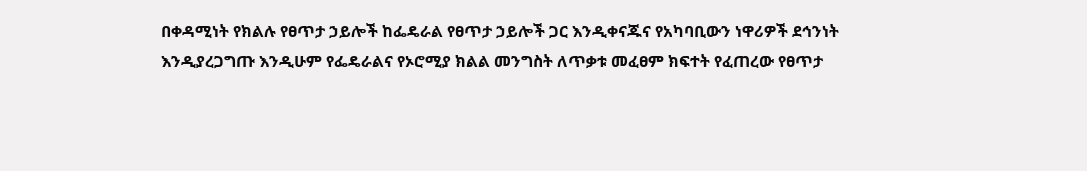በቀዳሚነት የክልሉ የፀጥታ ኃይሎች ከፌዴራል የፀጥታ ኃይሎች ጋር እንዲቀናጁና የአካባቢውን ነዋሪዎች ደኅንነት እንዲያረጋግጡ እንዲሁም የፌዴራልና የኦሮሚያ ክልል መንግስት ለጥቃቱ መፈፀም ክፍተት የፈጠረው የፀጥታ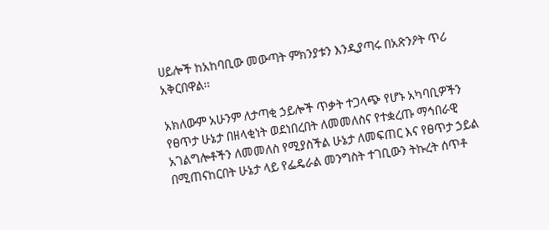ሀይሎች ከአከባቢው መውጣት ምክንያቱን እንዲያጣሩ በአጽንዖት ጥሪ አቅርበዋል፡፡

አክለውም አሁንም ለታጣቂ ኃይሎች ጥቃት ተጋላጭ የሆኑ አካባቢዎችን የፀጥታ ሁኔታ በዘላቂነት ወደነበረበት ለመመለስና የተቋረጡ ማኅበራዊ አገልግሎቶችን ለመመለስ የሚያስችል ሁኔታ ለመፍጠር እና የፀጥታ ኃይል በሚጠናከርበት ሁኔታ ላይ የፌዴራል መንግስት ተገቢውን ትኩረት ሰጥቶ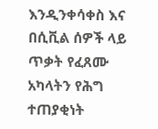እንዲንቀሳቀስ እና በሲቪል ሰዎች ላይ ጥቃት የፈጸሙ አካላትን የሕግ ተጠያቂነት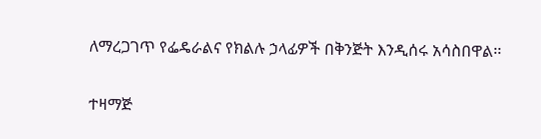ለማረጋገጥ የፌዴራልና የክልሉ ኃላፊዎች በቅንጅት እንዲሰሩ አሳስበዋል፡፡

ተዛማጅ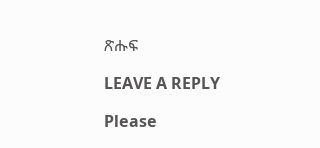ጽሑፍ

LEAVE A REPLY

Please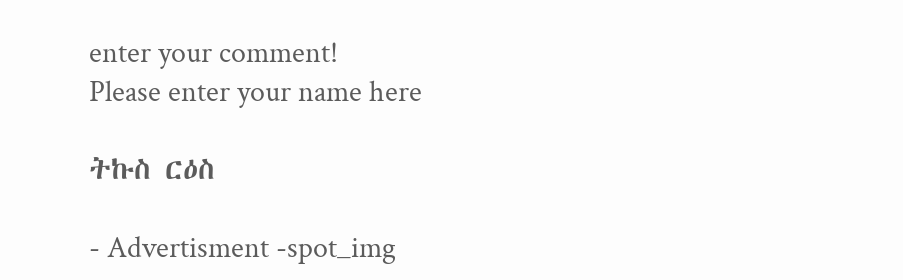enter your comment!
Please enter your name here

ትኩስ ርዕስ

- Advertisment -spot_img